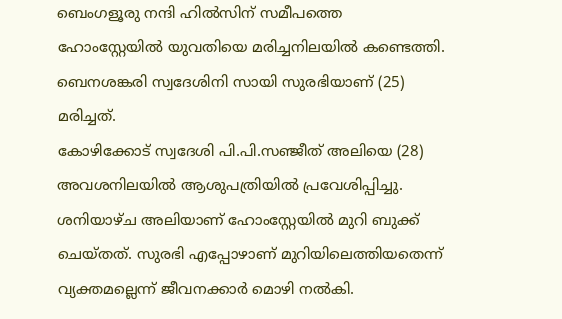ബെംഗളൂരു നന്ദി ഹിൽസിന് സമീപത്തെ ഹോംസ്റ്റേയിൽ യുവതിയെ മരിച്ചനിലയിൽ കണ്ടെത്തി. ബെനശങ്കരി സ്വദേശിനി സായി സുരഭിയാണ് (25) മരിച്ചത്.
കോഴിക്കോട് സ്വദേശി പി.പി.സഞ്ജീത് അലിയെ (28) അവശനിലയിൽ ആശുപത്രിയിൽ പ്രവേശിപ്പിച്ചു.
ശനിയാഴ്ച അലിയാണ് ഹോംസ്റ്റേയിൽ മുറി ബുക്ക് ചെയ്തത്. സുരഭി എപ്പോഴാണ് മുറിയിലെത്തിയതെന്ന് വ്യക്തമല്ലെന്ന് ജീവനക്കാർ മൊഴി നൽകി.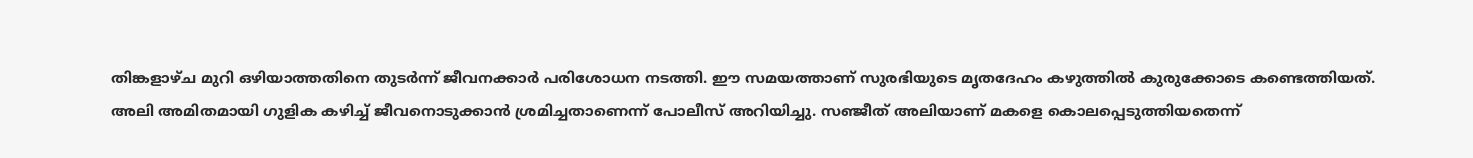തിങ്കളാഴ്ച മുറി ഒഴിയാത്തതിനെ തുടർന്ന് ജീവനക്കാർ പരിശോധന നടത്തി. ഈ സമയത്താണ് സുരഭിയുടെ മൃതദേഹം കഴുത്തിൽ കുരുക്കോടെ കണ്ടെത്തിയത്.
അലി അമിതമായി ഗുളിക കഴിച്ച് ജീവനൊടുക്കാൻ ശ്രമിച്ചതാണെന്ന് പോലീസ് അറിയിച്ചു. സഞ്ജീത് അലിയാണ് മകളെ കൊലപ്പെടുത്തിയതെന്ന്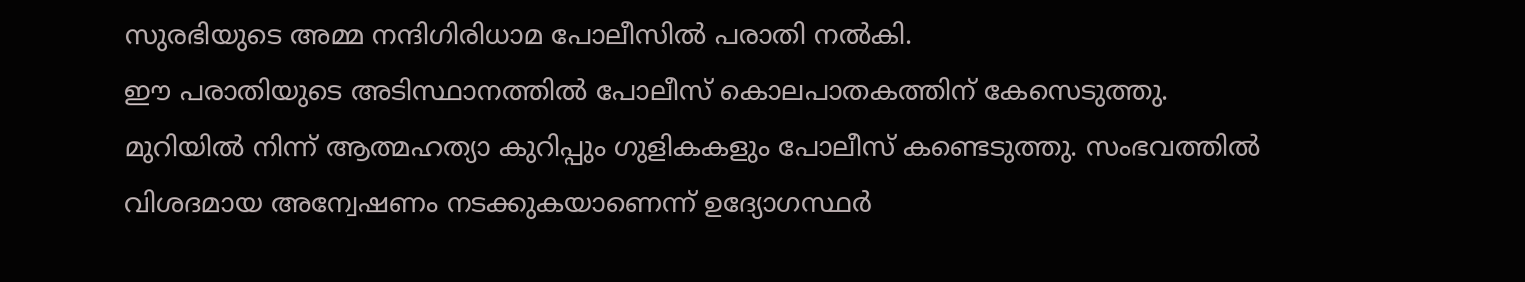സുരഭിയുടെ അമ്മ നന്ദിഗിരിധാമ പോലീസിൽ പരാതി നൽകി.
ഈ പരാതിയുടെ അടിസ്ഥാനത്തിൽ പോലീസ് കൊലപാതകത്തിന് കേസെടുത്തു.
മുറിയിൽ നിന്ന് ആത്മഹത്യാ കുറിപ്പും ഗുളികകളും പോലീസ് കണ്ടെടുത്തു. സംഭവത്തിൽ വിശദമായ അന്വേഷണം നടക്കുകയാണെന്ന് ഉദ്യോഗസ്ഥർ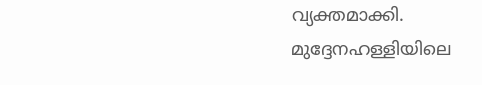വ്യക്തമാക്കി.
മുദ്ദേനഹള്ളിയിലെ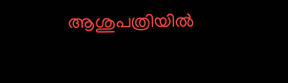ആശുപത്രിയിൽ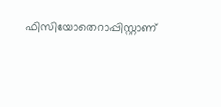ഫിസിയോതെറാപ്പിസ്റ്റാണ്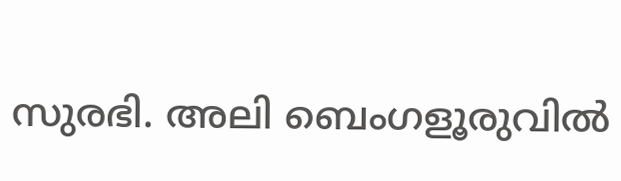സുരഭി. അലി ബെംഗളൂരുവിൽ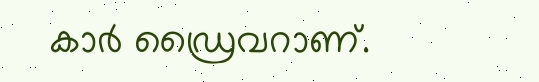കാർ ഡ്രൈവറാണ്.